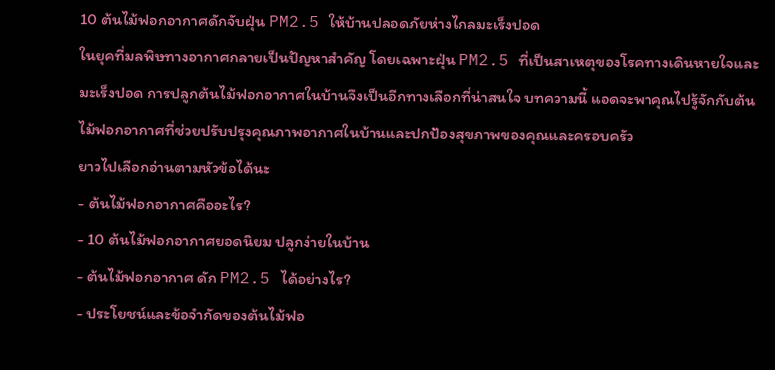10 ต้นไม้ฟอกอากาศดักจับฝุ่น PM2.5 ให้บ้านปลอดภัยห่างไกลมะเร็งปอด
ในยุคที่มลพิษทางอากาศกลายเป็นปัญหาสำคัญ โดยเฉพาะฝุ่น PM2.5 ที่เป็นสาเหตุของโรคทางเดินหายใจและมะเร็งปอด การปลูกต้นไม้ฟอกอากาศในบ้านจึงเป็นอีกทางเลือกที่น่าสนใจ บทความนี้ แอดจะพาคุณไปรู้จักกับต้นไม้ฟอกอากาศที่ช่วยปรับปรุงคุณภาพอากาศในบ้านและปกป้องสุขภาพของคุณและครอบครัว
ยาวไปเลือกอ่านตามหัวข้อได้นะ
- ต้นไม้ฟอกอากาศคืออะไร?
- 10 ต้นไม้ฟอกอากาศยอดนิยม ปลูกง่ายในบ้าน
- ต้นไม้ฟอกอากาศ ดัก PM2.5 ได้อย่างไร?
- ประโยชน์และข้อจำกัดของต้นไม้ฟอ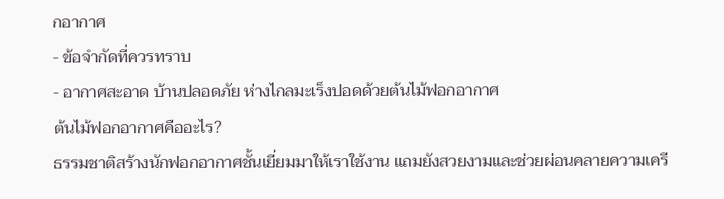กอากาศ
- ข้อจำกัดที่ควรทราบ
- อากาศสะอาด บ้านปลอดภัย ห่างไกลมะเร็งปอดด้วยต้นไม้ฟอกอากาศ
ต้นไม้ฟอกอากาศคืออะไร?
ธรรมชาติสร้างนักฟอกอากาศชั้นเยี่ยมมาให้เราใช้งาน แถมยังสวยงามและช่วยผ่อนคลายความเครี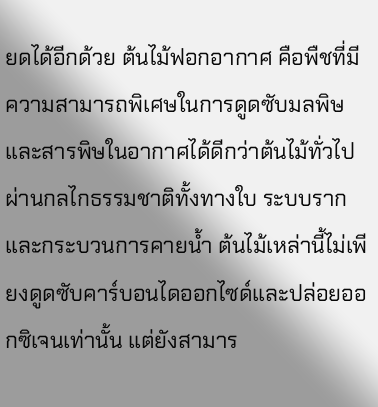ยดได้อีกด้วย ต้นไม้ฟอกอากาศ คือพืชที่มีความสามารถพิเศษในการดูดซับมลพิษและสารพิษในอากาศได้ดีกว่าต้นไม้ทั่วไป ผ่านกลไกธรรมชาติทั้งทางใบ ระบบราก และกระบวนการคายน้ำ ต้นไม้เหล่านี้ไม่เพียงดูดซับคาร์บอนไดออกไซด์และปล่อยออกซิเจนเท่านั้น แต่ยังสามาร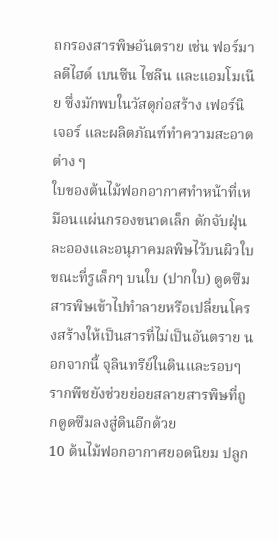ถกรองสารพิษอันตราย เช่น ฟอร์มาลดีไฮด์ เบนซีน ไซลีน และแอมโมเนีย ซึ่งมักพบในวัสดุก่อสร้าง เฟอร์นิเจอร์ และผลิตภัณฑ์ทำความสะอาดต่าง ๆ
ใบของต้นไม้ฟอกอากาศทำหน้าที่เหมือนแผ่นกรองขนาดเล็ก ดักจับฝุ่นละอองและอนุภาคมลพิษไว้บนผิวใบ ขณะที่รูเล็กๆ บนใบ (ปากใบ) ดูดซึมสารพิษเข้าไปทำลายหรือเปลี่ยนโครงสร้างให้เป็นสารที่ไม่เป็นอันตราย นอกจากนี้ จุลินทรีย์ในดินและรอบๆ รากพืชยังช่วยย่อยสลายสารพิษที่ถูกดูดซึมลงสู่ดินอีกด้วย
10 ต้นไม้ฟอกอากาศยอดนิยม ปลูก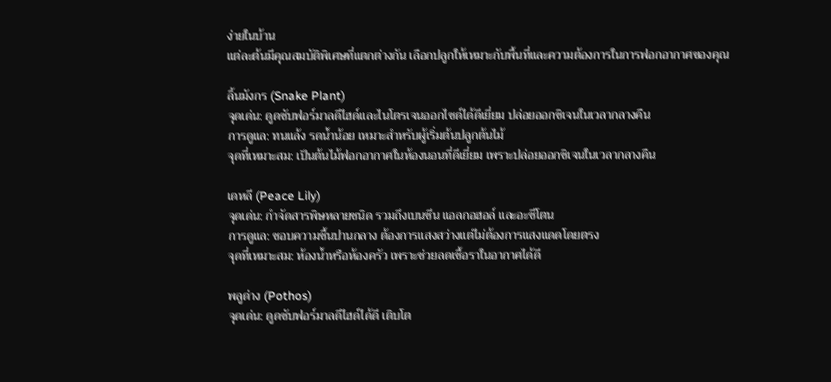ง่ายในบ้าน
แต่ละต้นมีคุณสมบัติพิเศษที่แตกต่างกัน เลือกปลูกให้เหมาะกับพื้นที่และความต้องการในการฟอกอากาศของคุณ

ลิ้นมังกร (Snake Plant)
จุดเด่น: ดูดซับฟอร์มาลดีไฮด์และไนโตรเจนออกไซด์ได้ดีเยี่ยม ปล่อยออกซิเจนในเวลากลางคืน
การดูแล: ทนแล้ง รดน้ำน้อย เหมาะสำหรับผู้เริ่มต้นปลูกต้นไม้
จุดที่เหมาะสม: เป็นต้นไม้ฟอกอากาศในห้องนอนที่ดีเยี่ยม เพราะปล่อยออกซิเจนในเวลากลางคืน

เดหลี (Peace Lily)
จุดเด่น: กำจัดสารพิษหลายชนิด รวมถึงเบนซีน แอลกอฮอล์ และอะซีโตน
การดูแล: ชอบความชื้นปานกลาง ต้องการแสงสว่างแต่ไม่ต้องการแสงแดดโดยตรง
จุดที่เหมาะสม: ห้องน้ำหรือห้องครัว เพราะช่วยลดเชื้อราในอากาศได้ดี

พลูด่าง (Pothos)
จุดเด่น: ดูดซับฟอร์มาลดีไฮด์ได้ดี เติบโต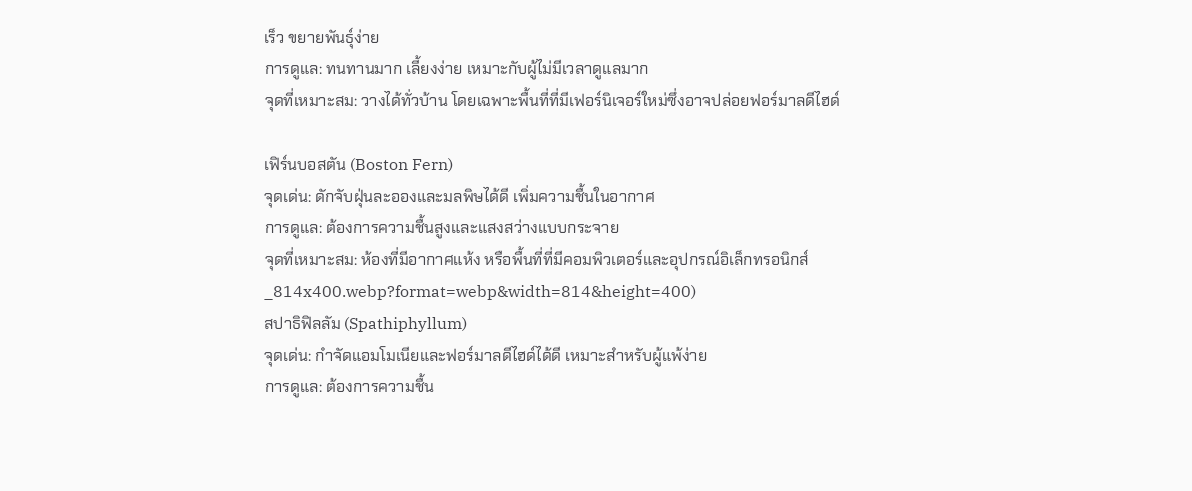เร็ว ขยายพันธุ์ง่าย
การดูแล: ทนทานมาก เลี้ยงง่าย เหมาะกับผู้ไม่มีเวลาดูแลมาก
จุดที่เหมาะสม: วางได้ทั่วบ้าน โดยเฉพาะพื้นที่ที่มีเฟอร์นิเจอร์ใหม่ซึ่งอาจปล่อยฟอร์มาลดีไฮด์

เฟิร์นบอสตัน (Boston Fern)
จุดเด่น: ดักจับฝุ่นละอองและมลพิษได้ดี เพิ่มความชื้นในอากาศ
การดูแล: ต้องการความชื้นสูงและแสงสว่างแบบกระจาย
จุดที่เหมาะสม: ห้องที่มีอากาศแห้ง หรือพื้นที่ที่มีคอมพิวเตอร์และอุปกรณ์อิเล็กทรอนิกส์
_814x400.webp?format=webp&width=814&height=400)
สปาธิฟิลลัม (Spathiphyllum)
จุดเด่น: กำจัดแอมโมเนียและฟอร์มาลดีไฮด์ได้ดี เหมาะสำหรับผู้แพ้ง่าย
การดูแล: ต้องการความชื้น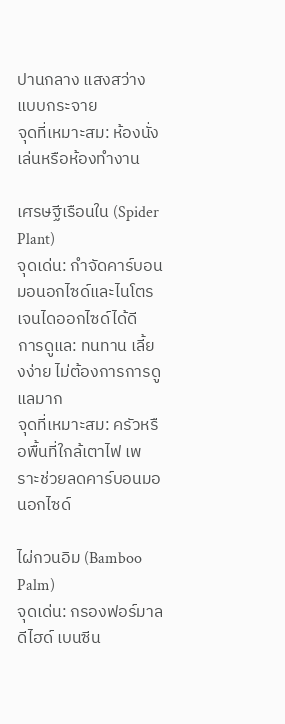ปานกลาง แสงสว่างแบบกระจาย
จุดที่เหมาะสม: ห้องนั่งเล่นหรือห้องทำงาน

เศรษฐีเรือนใน (Spider Plant)
จุดเด่น: กำจัดคาร์บอนมอนอกไซด์และไนโตรเจนไดออกไซด์ได้ดี
การดูแล: ทนทาน เลี้ยงง่าย ไม่ต้องการการดูแลมาก
จุดที่เหมาะสม: ครัวหรือพื้นที่ใกล้เตาไฟ เพราะช่วยลดคาร์บอนมอนอกไซด์

ไผ่กวนอิม (Bamboo Palm)
จุดเด่น: กรองฟอร์มาลดีไฮด์ เบนซีน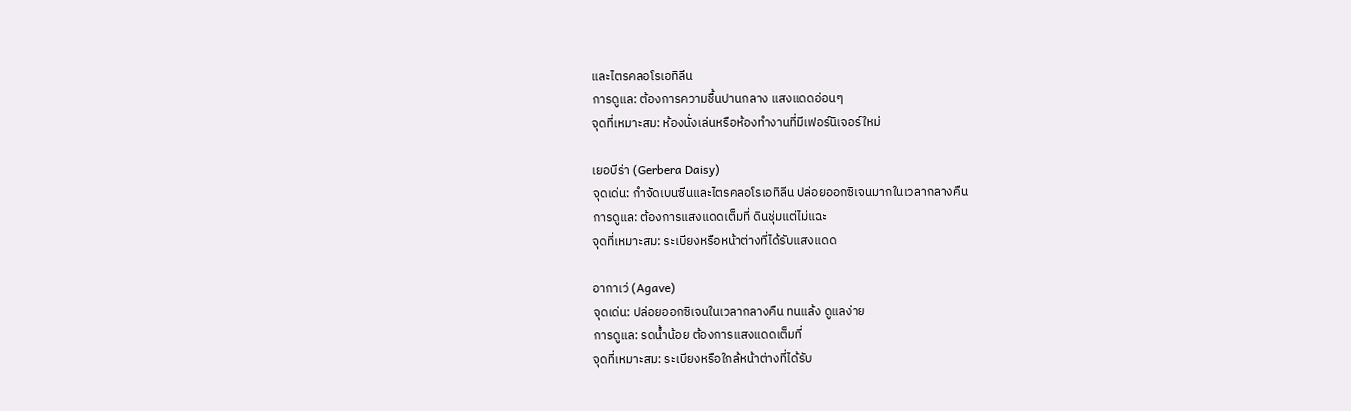และไตรคลอโรเอทิลีน
การดูแล: ต้องการความชื้นปานกลาง แสงแดดอ่อนๆ
จุดที่เหมาะสม: ห้องนั่งเล่นหรือห้องทำงานที่มีเฟอร์นิเจอร์ใหม่

เยอบีร่า (Gerbera Daisy)
จุดเด่น: กำจัดเบนซีนและไตรคลอโรเอทิลีน ปล่อยออกซิเจนมากในเวลากลางคืน
การดูแล: ต้องการแสงแดดเต็มที่ ดินชุ่มแต่ไม่แฉะ
จุดที่เหมาะสม: ระเบียงหรือหน้าต่างที่ได้รับแสงแดด

อากาเว่ (Agave)
จุดเด่น: ปล่อยออกซิเจนในเวลากลางคืน ทนแล้ง ดูแลง่าย
การดูแล: รดน้ำน้อย ต้องการแสงแดดเต็มที่
จุดที่เหมาะสม: ระเบียงหรือใกล้หน้าต่างที่ได้รับ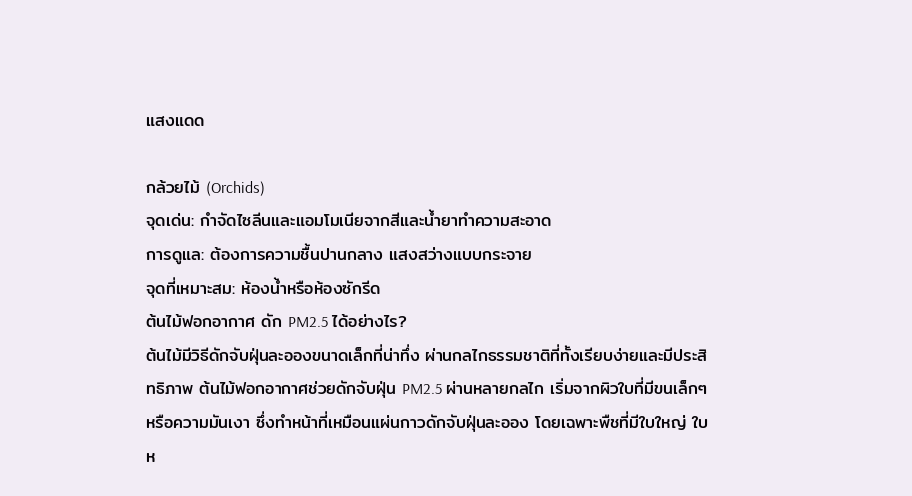แสงแดด

กล้วยไม้ (Orchids)
จุดเด่น: กำจัดไซลีนและแอมโมเนียจากสีและน้ำยาทำความสะอาด
การดูแล: ต้องการความชื้นปานกลาง แสงสว่างแบบกระจาย
จุดที่เหมาะสม: ห้องน้ำหรือห้องซักรีด
ต้นไม้ฟอกอากาศ ดัก PM2.5 ได้อย่างไร?
ต้นไม้มีวิธีดักจับฝุ่นละอองขนาดเล็กที่น่าทึ่ง ผ่านกลไกธรรมชาติที่ทั้งเรียบง่ายและมีประสิทธิภาพ ต้นไม้ฟอกอากาศช่วยดักจับฝุ่น PM2.5 ผ่านหลายกลไก เริ่มจากผิวใบที่มีขนเล็กๆ หรือความมันเงา ซึ่งทำหน้าที่เหมือนแผ่นกาวดักจับฝุ่นละออง โดยเฉพาะพืชที่มีใบใหญ่ ใบห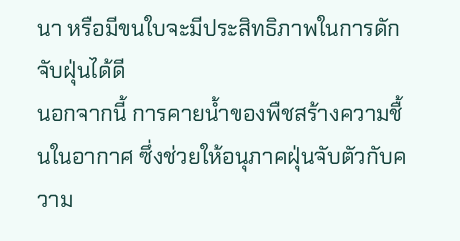นา หรือมีขนใบจะมีประสิทธิภาพในการดักจับฝุ่นได้ดี
นอกจากนี้ การคายน้ำของพืชสร้างความชื้นในอากาศ ซึ่งช่วยให้อนุภาคฝุ่นจับตัวกับความ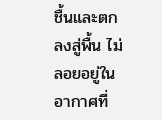ชื้นและตกลงสู่พื้น ไม่ลอยอยู่ในอากาศที่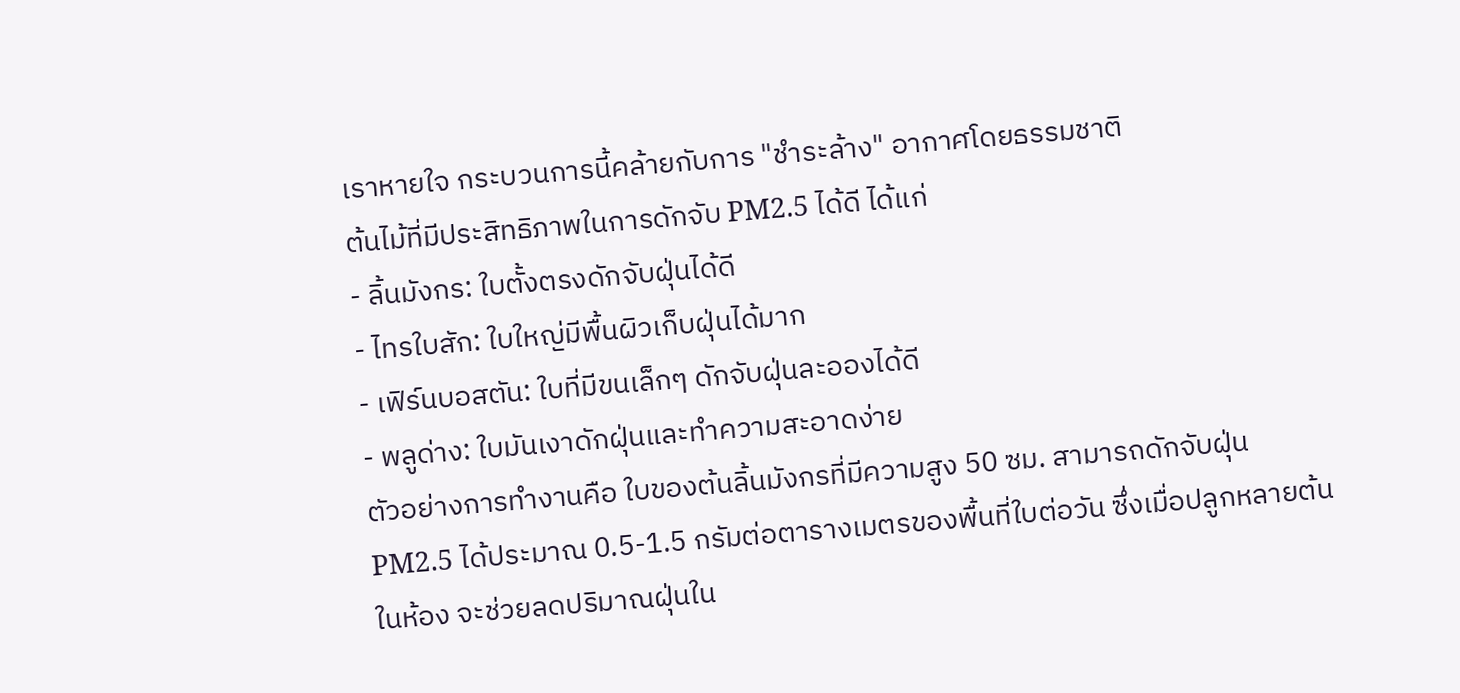เราหายใจ กระบวนการนี้คล้ายกับการ "ชำระล้าง" อากาศโดยธรรมชาติ
ต้นไม้ที่มีประสิทธิภาพในการดักจับ PM2.5 ได้ดี ได้แก่
- ลิ้นมังกร: ใบตั้งตรงดักจับฝุ่นได้ดี
- ไทรใบสัก: ใบใหญ่มีพื้นผิวเก็บฝุ่นได้มาก
- เฟิร์นบอสตัน: ใบที่มีขนเล็กๆ ดักจับฝุ่นละอองได้ดี
- พลูด่าง: ใบมันเงาดักฝุ่นและทำความสะอาดง่าย
ตัวอย่างการทำงานคือ ใบของต้นลิ้นมังกรที่มีความสูง 50 ซม. สามารถดักจับฝุ่น PM2.5 ได้ประมาณ 0.5-1.5 กรัมต่อตารางเมตรของพื้นที่ใบต่อวัน ซึ่งเมื่อปลูกหลายต้นในห้อง จะช่วยลดปริมาณฝุ่นใน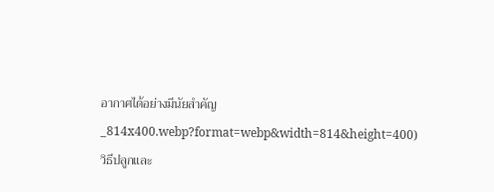อากาศได้อย่างมีนัยสำคัญ
_814x400.webp?format=webp&width=814&height=400)
วิธีปลูกและ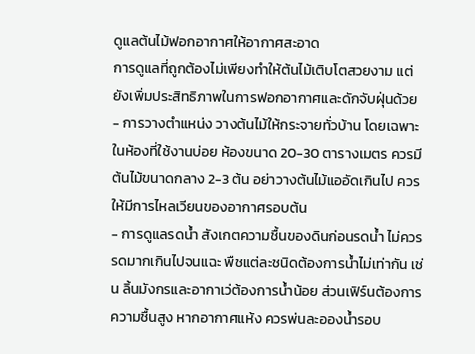ดูแลต้นไม้ฟอกอากาศให้อากาศสะอาด
การดูแลที่ถูกต้องไม่เพียงทำให้ต้นไม้เติบโตสวยงาม แต่ยังเพิ่มประสิทธิภาพในการฟอกอากาศและดักจับฝุ่นด้วย
- การวางตำแหน่ง วางต้นไม้ให้กระจายทั่วบ้าน โดยเฉพาะในห้องที่ใช้งานบ่อย ห้องขนาด 20-30 ตารางเมตร ควรมีต้นไม้ขนาดกลาง 2-3 ต้น อย่าวางต้นไม้แออัดเกินไป ควรให้มีการไหลเวียนของอากาศรอบต้น
- การดูแลรดน้ำ สังเกตความชื้นของดินก่อนรดน้ำ ไม่ควรรดมากเกินไปจนแฉะ พืชแต่ละชนิดต้องการน้ำไม่เท่ากัน เช่น ลิ้นมังกรและอากาเว่ต้องการน้ำน้อย ส่วนเฟิร์นต้องการความชื้นสูง หากอากาศแห้ง ควรพ่นละอองน้ำรอบ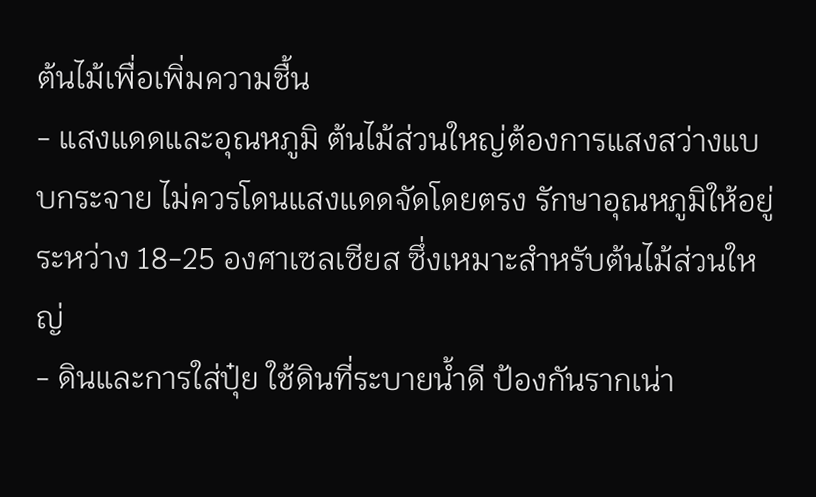ต้นไม้เพื่อเพิ่มความชื้น
- แสงแดดและอุณหภูมิ ต้นไม้ส่วนใหญ่ต้องการแสงสว่างแบบกระจาย ไม่ควรโดนแสงแดดจัดโดยตรง รักษาอุณหภูมิให้อยู่ระหว่าง 18-25 องศาเซลเซียส ซึ่งเหมาะสำหรับต้นไม้ส่วนใหญ่
- ดินและการใส่ปุ๋ย ใช้ดินที่ระบายน้ำดี ป้องกันรากเน่า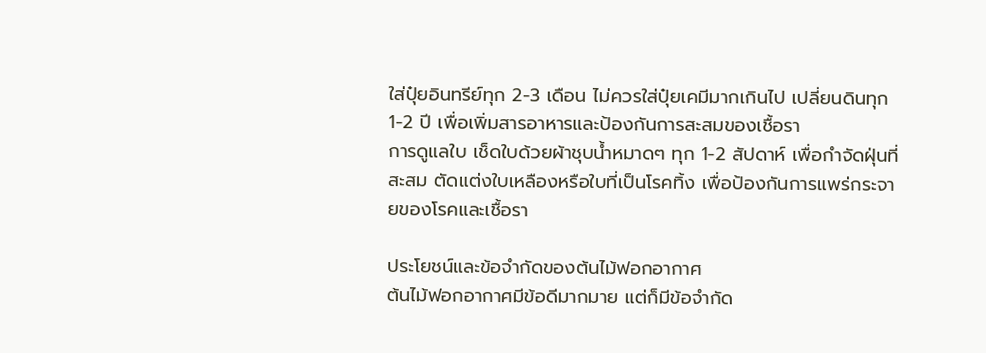ใส่ปุ๋ยอินทรีย์ทุก 2-3 เดือน ไม่ควรใส่ปุ๋ยเคมีมากเกินไป เปลี่ยนดินทุก 1-2 ปี เพื่อเพิ่มสารอาหารและป้องกันการสะสมของเชื้อรา
การดูแลใบ เช็ดใบด้วยผ้าชุบน้ำหมาดๆ ทุก 1-2 สัปดาห์ เพื่อกำจัดฝุ่นที่สะสม ตัดแต่งใบเหลืองหรือใบที่เป็นโรคทิ้ง เพื่อป้องกันการแพร่กระจายของโรคและเชื้อรา

ประโยชน์และข้อจำกัดของต้นไม้ฟอกอากาศ
ต้นไม้ฟอกอากาศมีข้อดีมากมาย แต่ก็มีข้อจำกัด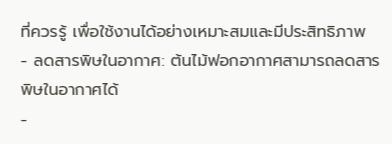ที่ควรรู้ เพื่อใช้งานได้อย่างเหมาะสมและมีประสิทธิภาพ
- ลดสารพิษในอากาศ: ต้นไม้ฟอกอากาศสามารถลดสารพิษในอากาศได้
-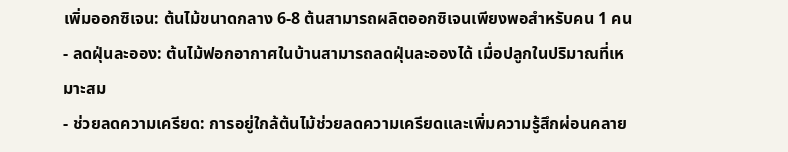เพิ่มออกซิเจน: ต้นไม้ขนาดกลาง 6-8 ต้นสามารถผลิตออกซิเจนเพียงพอสำหรับคน 1 คน
- ลดฝุ่นละออง: ต้นไม้ฟอกอากาศในบ้านสามารถลดฝุ่นละอองได้ เมื่อปลูกในปริมาณที่เหมาะสม
- ช่วยลดความเครียด: การอยู่ใกล้ต้นไม้ช่วยลดความเครียดและเพิ่มความรู้สึกผ่อนคลาย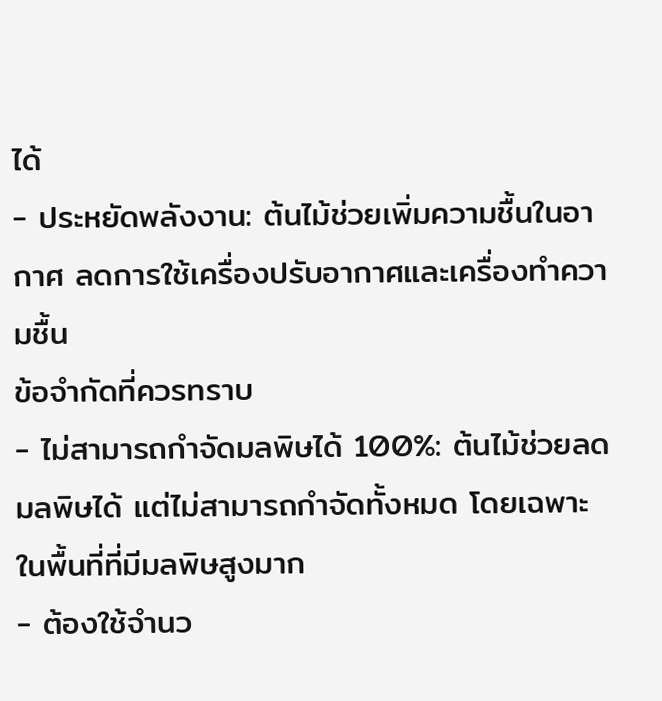ได้
- ประหยัดพลังงาน: ต้นไม้ช่วยเพิ่มความชื้นในอากาศ ลดการใช้เครื่องปรับอากาศและเครื่องทำความชื้น
ข้อจำกัดที่ควรทราบ
- ไม่สามารถกำจัดมลพิษได้ 100%: ต้นไม้ช่วยลดมลพิษได้ แต่ไม่สามารถกำจัดทั้งหมด โดยเฉพาะในพื้นที่ที่มีมลพิษสูงมาก
- ต้องใช้จำนว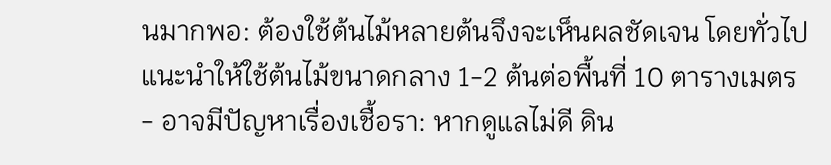นมากพอ: ต้องใช้ต้นไม้หลายต้นจึงจะเห็นผลชัดเจน โดยทั่วไปแนะนำให้ใช้ต้นไม้ขนาดกลาง 1-2 ต้นต่อพื้นที่ 10 ตารางเมตร
- อาจมีปัญหาเรื่องเชื้อรา: หากดูแลไม่ดี ดิน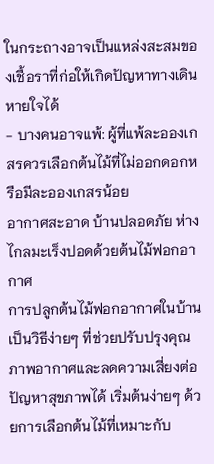ในกระถางอาจเป็นแหล่งสะสมของเชื้อราที่ก่อให้เกิดปัญหาทางเดินหายใจได้
- บางคนอาจแพ้: ผู้ที่แพ้ละอองเกสรควรเลือกต้นไม้ที่ไม่ออกดอกหรือมีละอองเกสรน้อย
อากาศสะอาด บ้านปลอดภัย ห่างไกลมะเร็งปอดด้วยต้นไม้ฟอกอากาศ
การปลูกต้นไม้ฟอกอากาศในบ้านเป็นวิธีง่ายๆ ที่ช่วยปรับปรุงคุณภาพอากาศและลดความเสี่ยงต่อปัญหาสุขภาพได้ เริ่มต้นง่ายๆ ด้วยการเลือกต้นไม้ที่เหมาะกับ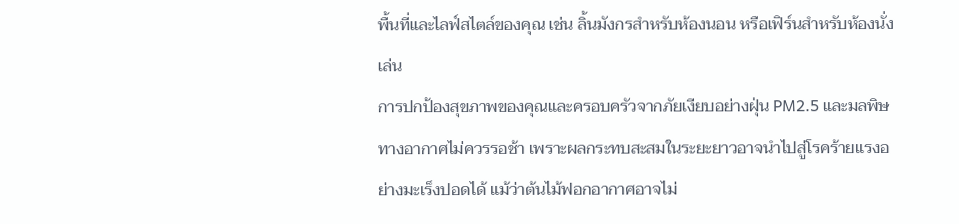พื้นที่และไลฟ์สไตล์ของคุณ เช่น ลิ้นมังกรสำหรับห้องนอน หรือเฟิร์นสำหรับห้องนั่งเล่น
การปกป้องสุขภาพของคุณและครอบครัวจากภัยเงียบอย่างฝุ่น PM2.5 และมลพิษทางอากาศไม่ควรรอช้า เพราะผลกระทบสะสมในระยะยาวอาจนำไปสู่โรคร้ายแรงอย่างมะเร็งปอดได้ แม้ว่าต้นไม้ฟอกอากาศอาจไม่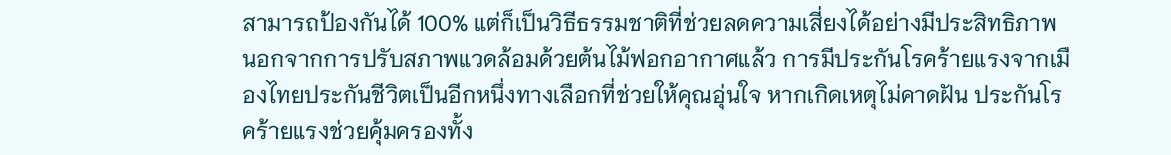สามารถป้องกันได้ 100% แต่ก็เป็นวิธีธรรมชาติที่ช่วยลดความเสี่ยงได้อย่างมีประสิทธิภาพ
นอกจากการปรับสภาพแวดล้อมด้วยต้นไม้ฟอกอากาศแล้ว การมีประกันโรคร้ายแรงจากเมืองไทยประกันชีวิตเป็นอีกหนึ่งทางเลือกที่ช่วยให้คุณอุ่นใจ หากเกิดเหตุไม่คาดฝัน ประกันโรคร้ายแรงช่วยคุ้มครองทั้ง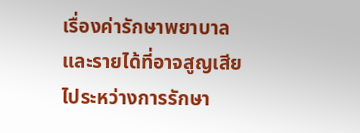เรื่องค่ารักษาพยาบาลและรายได้ที่อาจสูญเสียไประหว่างการรักษา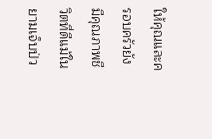ให้คุณและครอบครัวยังมีคุณภาพชีวิตที่ดีแม้ในยามเจ็บป่ว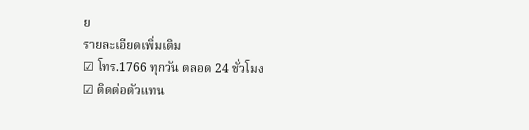ย
รายละเอียดเพิ่มเติม
☑ โทร.1766 ทุกวัน ตลอด 24 ชั่วโมง
☑ ติดต่อตัวแทน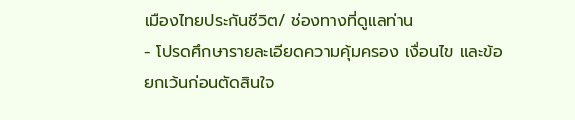เมืองไทยประกันชีวิต/ ช่องทางที่ดูแลท่าน
- โปรดศึกษารายละเอียดความคุ้มครอง เงื่อนไข และข้อยกเว้นก่อนตัดสินใจ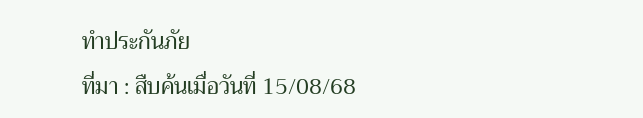ทำประกันภัย
ที่มา : สืบค้นเมื่อวันที่ 15/08/68